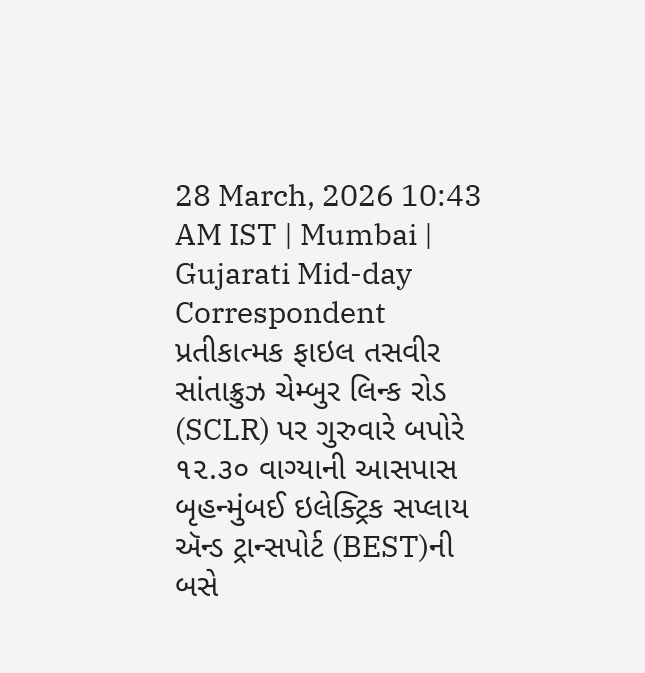28 March, 2026 10:43 AM IST | Mumbai | Gujarati Mid-day Correspondent
પ્રતીકાત્મક ફાઇલ તસવીર
સાંતાક્રુઝ ચેમ્બુર લિન્ક રોડ (SCLR) પર ગુરુવારે બપોરે ૧૨.૩૦ વાગ્યાની આસપાસ બૃહન્મુંબઈ ઇલેક્ટ્રિક સપ્લાય ઍન્ડ ટ્રાન્સપોર્ટ (BEST)ની બસે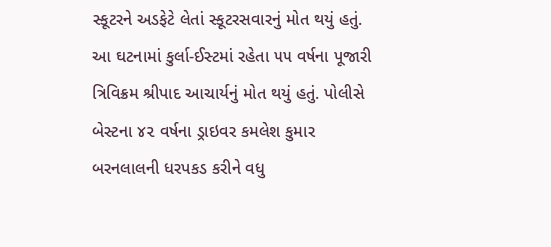સ્કૂટરને અડફેટે લેતાં સ્કૂટરસવારનું મોત થયું હતું. આ ઘટનામાં કુર્લા-ઈસ્ટમાં રહેતા ૫૫ વર્ષના પૂજારી ત્રિવિક્રમ શ્રીપાદ આચાર્યનું મોત થયું હતું. પોલીસે બેસ્ટના ૪૨ વર્ષના ડ્રાઇવર કમલેશ કુમાર બરનલાલની ધરપકડ કરીને વધુ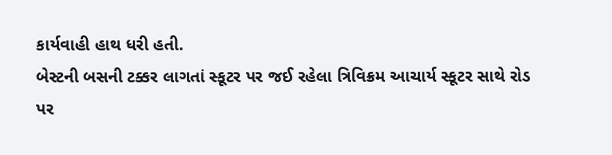કાર્યવાહી હાથ ધરી હતી.
બેસ્ટની બસની ટક્કર લાગતાં સ્કૂટર પર જઈ રહેલા ત્રિવિક્રમ આચાર્ય સ્કૂટર સાથે રોડ પર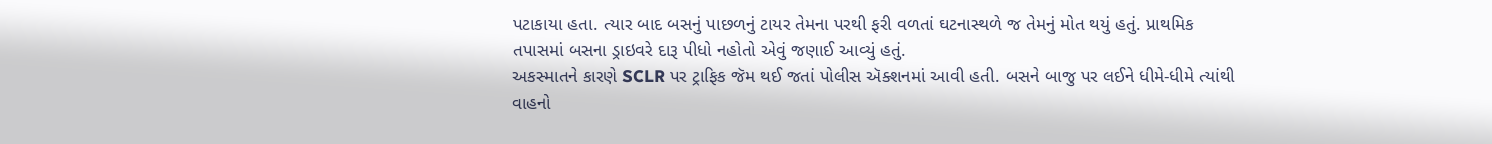પટાકાયા હતા. ત્યાર બાદ બસનું પાછળનું ટાયર તેમના પરથી ફરી વળતાં ઘટનાસ્થળે જ તેમનું મોત થયું હતું. પ્રાથમિક તપાસમાં બસના ડ્રાઇવરે દારૂ પીધો નહોતો એવું જણાઈ આવ્યું હતું.
અકસ્માતને કારણે SCLR પર ટ્રાફિક જૅમ થઈ જતાં પોલીસ ઍક્શનમાં આવી હતી. બસને બાજુ પર લઈને ધીમે-ધીમે ત્યાંથી વાહનો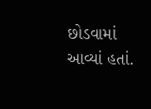છોડવામાં આવ્યાં હતાં.